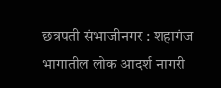छत्रपती संभाजीनगर : शहागंज भागातील लोक आदर्श नागरी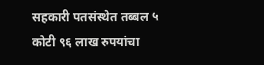सहकारी पतसंस्थेत तब्बल ५ कोटी ९६ लाख रुपयांचा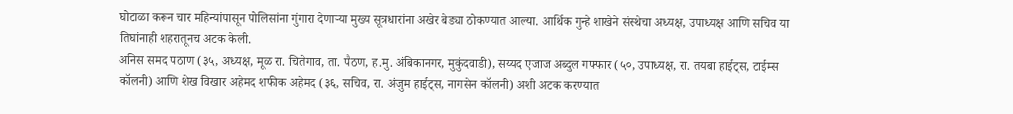घोटाळा करून चार महिन्यांपासून पोलिसांना गुंगारा देणाऱ्या मुख्य सूत्रधारांना अखेर बेड्या ठोकण्यात आल्या. आर्थिक गुन्हे शाखेने संस्थेचा अध्यक्ष, उपाध्यक्ष आणि सचिव या तिघांनाही शहरातूनच अटक केली.
अनिस समद पठाण (३५, अध्यक्ष, मूळ रा. चितेगाव, ता. पैठण, ह.मु. अंबिकानगर, मुकुंदवाडी), सय्यद एजाज अब्दुल गफ्फार (५०, उपाध्यक्ष, रा. तयबा हाईट्स, टाईम्स कॉलनी) आणि शेख विखार अहेमद शफीक अहेमद (३६, सचिव, रा. अंजुम हाईट्स, नागसेन कॉलनी) अशी अटक करण्यात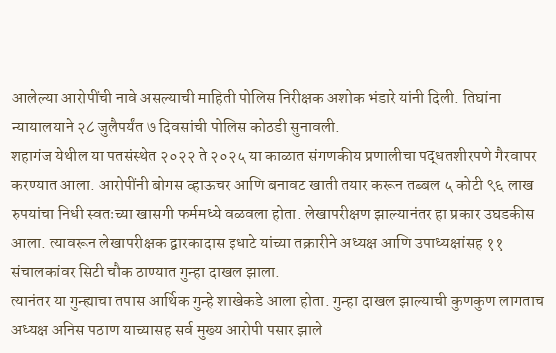आलेल्या आरोपींची नावे असल्याची माहिती पोलिस निरीक्षक अशोक भंडारे यांनी दिली. तिघांना न्यायालयाने २८ जुलैपर्यंत ७ दिवसांची पोलिस कोठडी सुनावली.
शहागंज येथील या पतसंस्थेत २०२२ ते २०२५ या काळात संगणकीय प्रणालीचा पद्धतशीरपणे गैरवापर करण्यात आला. आरोपींनी बोगस व्हाऊचर आणि बनावट खाती तयार करून तब्बल ५ कोटी ९६ लाख रुपयांचा निधी स्वतःच्या खासगी फर्ममध्ये वळवला होता. लेखापरीक्षण झाल्यानंतर हा प्रकार उघडकीस आला. त्यावरून लेखापरीक्षक द्वारकादास इधाटे यांच्या तक्रारीने अध्यक्ष आणि उपाध्यक्षांसह ११ संचालकांवर सिटी चौक ठाण्यात गुन्हा दाखल झाला.
त्यानंतर या गुन्ह्याचा तपास आर्थिक गुन्हे शाखेकडे आला होता. गुन्हा दाखल झाल्याची कुणकुण लागताच अध्यक्ष अनिस पठाण याच्यासह सर्व मुख्य आरोपी पसार झाले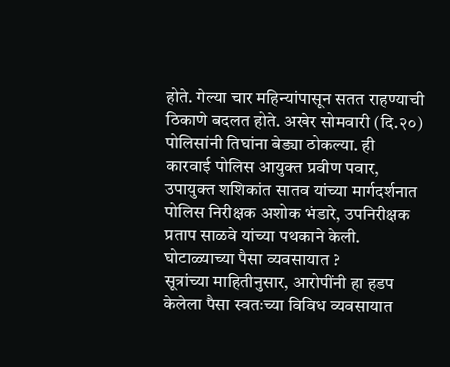होते. गेल्या चार महिन्यांपासून सतत राहण्याची ठिकाणे बदलत होते. अखेर सोमवारी (दि.२०) पोलिसांनी तिघांना बेड्या ठोकल्या. ही कारवाई पोलिस आयुक्त प्रवीण पवार, उपायुक्त शशिकांत सातव यांच्या मार्गदर्शनात पोलिस निरीक्षक अशोक भंडारे, उपनिरीक्षक प्रताप साळवे यांच्या पथकाने केली.
घोटाळ्याच्या पैसा व्यवसायात ?
सूत्रांच्या माहितीनुसार, आरोपींनी हा हडप केलेला पैसा स्वतःच्या विविध व्यवसायात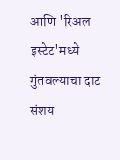आणि 'रिअल इस्टेट'मध्ये गुंतवल्याचा दाट संशय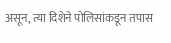असून, त्या दिशेने पोलिसांकडून तपास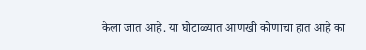केला जात आहे. या घोटाळ्यात आणखी कोणाचा हात आहे का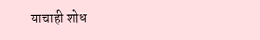याचाही शोध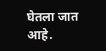घेतला जात आहे.